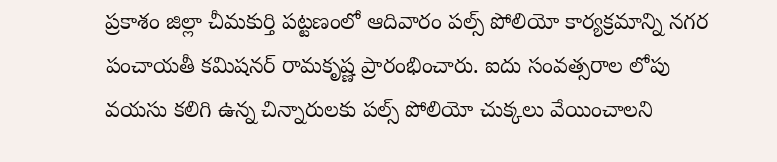ప్రకాశం జిల్లా చీమకుర్తి పట్టణంలో ఆదివారం పల్స్ పోలియో కార్యక్రమాన్ని నగర పంచాయతీ కమిషనర్ రామకృష్ణ ప్రారంభించారు. ఐదు సంవత్సరాల లోపు వయసు కలిగి ఉన్న చిన్నారులకు పల్స్ పోలియో చుక్కలు వేయించాలని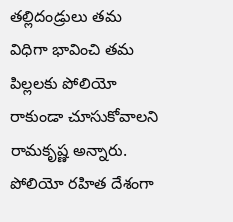తల్లిదండ్రులు తమ విధిగా భావించి తమ పిల్లలకు పోలియో రాకుండా చూసుకోవాలని రామకృష్ణ అన్నారు. పోలియో రహిత దేశంగా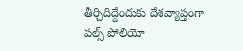తీర్చిదిద్దేందుకు దేశవ్యాప్తంగా పల్స్ పోలియో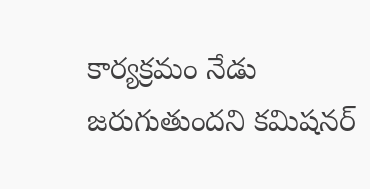కార్యక్రమం నేడు జరుగుతుందని కమిషనర్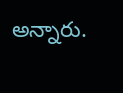అన్నారు.